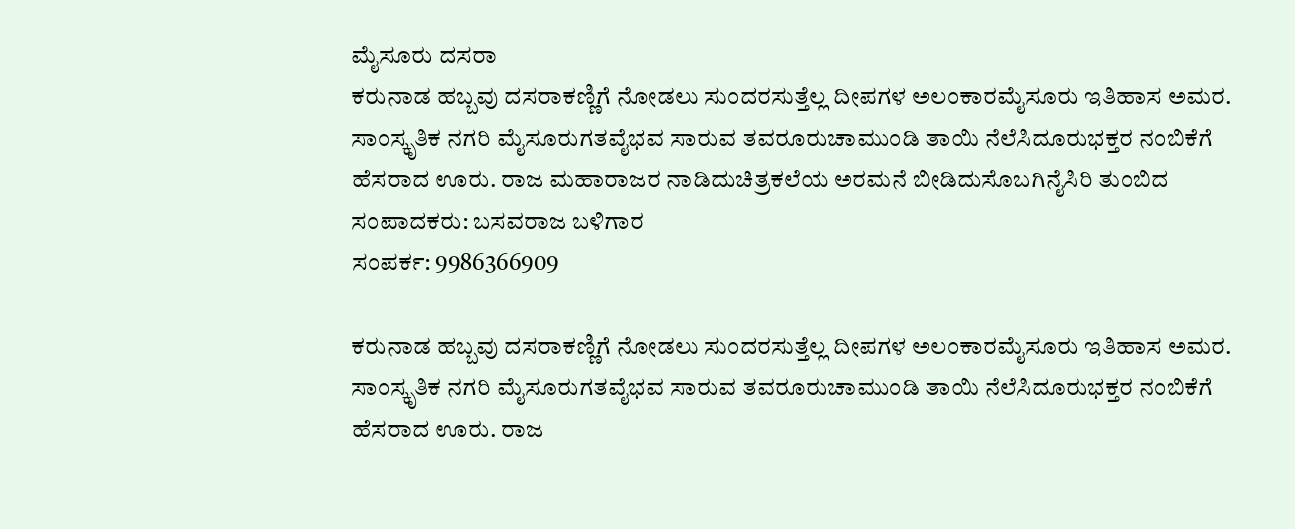ಮೈಸೂರು ದಸರಾ
ಕರುನಾಡ ಹಬ್ಬವು ದಸರಾಕಣ್ಣಿಗೆ ನೋಡಲು ಸುಂದರಸುತ್ತೆಲ್ಲ ದೀಪಗಳ ಅಲಂಕಾರಮೈಸೂರು ಇತಿಹಾಸ ಅಮರ. ಸಾಂಸ್ಕೃತಿಕ ನಗರಿ ಮೈಸೂರುಗತವೈಭವ ಸಾರುವ ತವರೂರುಚಾಮುಂಡಿ ತಾಯಿ ನೆಲೆಸಿದೂರುಭಕ್ತರ ನಂಬಿಕೆಗೆ ಹೆಸರಾದ ಊರು. ರಾಜ ಮಹಾರಾಜರ ನಾಡಿದುಚಿತ್ರಕಲೆಯ ಅರಮನೆ ಬೀಡಿದುಸೊಬಗಿನೈಸಿರಿ ತುಂಬಿದ
ಸಂಪಾದಕರು: ಬಸವರಾಜ ಬಳಿಗಾರ
ಸಂಪರ್ಕ: 9986366909

ಕರುನಾಡ ಹಬ್ಬವು ದಸರಾಕಣ್ಣಿಗೆ ನೋಡಲು ಸುಂದರಸುತ್ತೆಲ್ಲ ದೀಪಗಳ ಅಲಂಕಾರಮೈಸೂರು ಇತಿಹಾಸ ಅಮರ. ಸಾಂಸ್ಕೃತಿಕ ನಗರಿ ಮೈಸೂರುಗತವೈಭವ ಸಾರುವ ತವರೂರುಚಾಮುಂಡಿ ತಾಯಿ ನೆಲೆಸಿದೂರುಭಕ್ತರ ನಂಬಿಕೆಗೆ ಹೆಸರಾದ ಊರು. ರಾಜ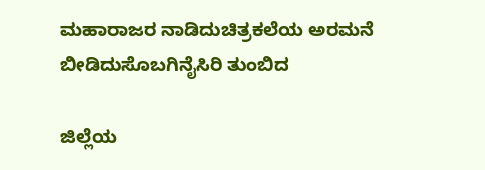ಮಹಾರಾಜರ ನಾಡಿದುಚಿತ್ರಕಲೆಯ ಅರಮನೆ ಬೀಡಿದುಸೊಬಗಿನೈಸಿರಿ ತುಂಬಿದ

ಜಿಲ್ಲೆಯ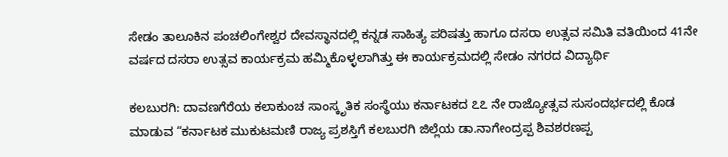ಸೇಡಂ ತಾಲೂಕಿನ ಪಂಚಲಿಂಗೇಶ್ವರ ದೇವಸ್ಥಾನದಲ್ಲಿ ಕನ್ನಡ ಸಾಹಿತ್ಯ ಪರಿಷತ್ತು ಹಾಗೂ ದಸರಾ ಉತ್ಸವ ಸಮಿತಿ ವತಿಯಿಂದ 41ನೇ ವರ್ಷದ ದಸರಾ ಉತ್ಸವ ಕಾರ್ಯಕ್ರಮ ಹಮ್ಮಿಕೊಳ್ಳಲಾಗಿತ್ತು ಈ ಕಾರ್ಯಕ್ರಮದಲ್ಲಿ ಸೇಡಂ ನಗರದ ವಿದ್ಯಾರ್ಥಿ

ಕಲಬುರಗಿ: ದಾವಣಗೆರೆಯ ಕಲಾಕುಂಚ ಸಾಂಸ್ಕೃತಿಕ ಸಂಸ್ಥೆಯು ಕರ್ನಾಟಕದ ೭೭ ನೇ ರಾಜ್ಯೋತ್ಸವ ಸುಸಂದರ್ಭದಲ್ಲಿ ಕೊಡ ಮಾಡುವ “ಕರ್ನಾಟಕ ಮುಕುಟಮಣಿ ರಾಜ್ಯ ಪ್ರಶಸ್ತಿಗೆ ಕಲಬುರಗಿ ಜಿಲ್ಲೆಯ ಡಾ.ನಾಗೇಂದ್ರಪ್ಪ ಶಿವಶರಣಪ್ಪ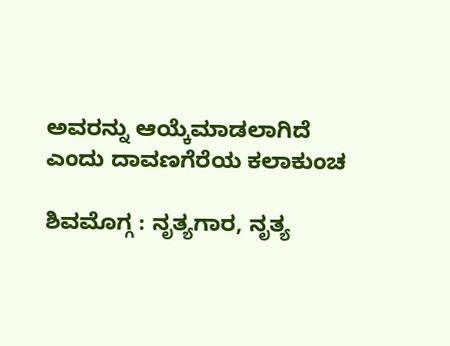ಅವರನ್ನು ಆಯ್ಕೆಮಾಡಲಾಗಿದೆ ಎಂದು ದಾವಣಗೆರೆಯ ಕಲಾಕುಂಚ

ಶಿವಮೊಗ್ಗ : ನೃತ್ಯಗಾರ, ನೃತ್ಯ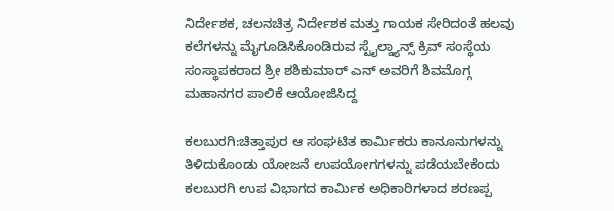ನಿರ್ದೇಶಕ, ಚಲನಚಿತ್ರ ನಿರ್ದೇಶಕ ಮತ್ತು ಗಾಯಕ ಸೇರಿದಂತೆ ಹಲವು ಕಲೆಗಳನ್ನು ಮೈಗೂಡಿಸಿಕೊಂಡಿರುವ ಸ್ಟೈಲ್ಡ್ಯಾನ್ಸ್ ಕ್ರಿವ್ ಸಂಸ್ಥೆಯ ಸಂಸ್ಥಾಪಕರಾದ ಶ್ರೀ ಶಶಿಕುಮಾರ್ ಎನ್ ಅವರಿಗೆ ಶಿವಮೊಗ್ಗ ಮಹಾನಗರ ಪಾಲಿಕೆ ಆಯೋಜಿಸಿದ್ದ

ಕಲಬುರಗಿ:ಚಿತ್ತಾಪುರ ಆ ಸಂಘಟಿತ ಕಾರ್ಮಿಕರು ಕಾನೂನುಗಳನ್ನು ತಿಳಿದುಕೊಂಡು ಯೋಜನೆ ಉಪಯೋಗಗಳನ್ನು ಪಡೆಯಬೇಕೆಂದು ಕಲಬುರಗಿ ಉಪ ವಿಭಾಗದ ಕಾರ್ಮಿಕ ಅಧಿಕಾರಿಗಳಾದ ಶರಣಪ್ಪ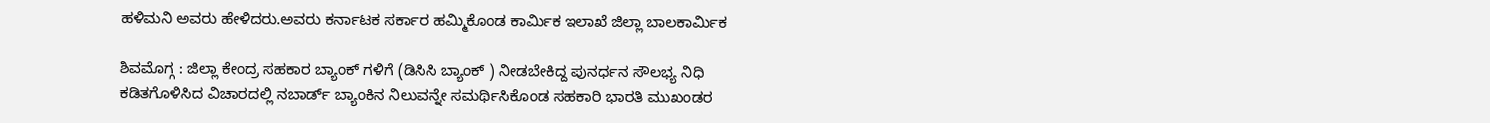ಹಳಿಮನಿ ಅವರು ಹೇಳಿದರು.ಅವರು ಕರ್ನಾಟಕ ಸರ್ಕಾರ ಹಮ್ಮಿಕೊಂಡ ಕಾರ್ಮಿಕ ಇಲಾಖೆ ಜಿಲ್ಲಾ ಬಾಲಕಾರ್ಮಿಕ

ಶಿವಮೊಗ್ಗ : ಜಿಲ್ಲಾ ಕೇಂದ್ರ ಸಹಕಾರ ಬ್ಯಾಂಕ್ ಗಳಿಗೆ (ಡಿಸಿಸಿ ಬ್ಯಾಂಕ್ ) ನೀಡಬೇಕಿದ್ದ ಪುನರ್ಧನ ಸೌಲಭ್ಯ ನಿಧಿ ಕಡಿತಗೊಳಿಸಿದ ವಿಚಾರದಲ್ಲಿ ನಬಾರ್ಡ್ ಬ್ಯಾಂಕಿನ ನಿಲುವನ್ನೇ ಸಮರ್ಥಿಸಿಕೊಂಡ ಸಹಕಾರಿ ಭಾರತಿ ಮುಖಂಡರ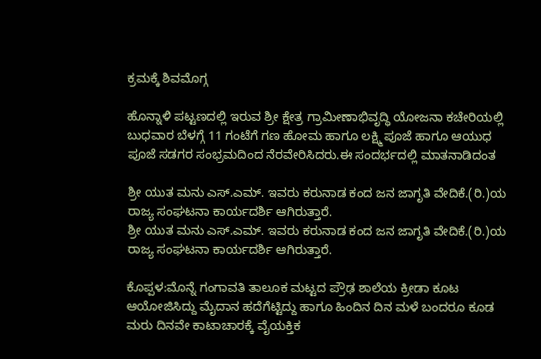ಕ್ರಮಕ್ಕೆ ಶಿವಮೊಗ್ಗ

ಹೊನ್ನಾಳಿ ಪಟ್ಟಣದಲ್ಲಿ ಇರುವ ಶ್ರೀ ಕ್ಷೇತ್ರ ಗ್ರಾಮೀಣಾಭಿವೃದ್ಧಿ ಯೋಜನಾ ಕಚೇರಿಯಲ್ಲಿ ಬುಧವಾರ ಬೆಳಗ್ಗೆ 11 ಗಂಟೆಗೆ ಗಣ ಹೋಮ ಹಾಗೂ ಲಕ್ಷ್ಮಿ ಪೂಜೆ ಹಾಗೂ ಆಯುಧ ಪೂಜೆ ಸಡಗರ ಸಂಭ್ರಮದಿಂದ ನೆರವೇರಿಸಿದರು.ಈ ಸಂದರ್ಭದಲ್ಲಿ ಮಾತನಾಡಿದಂತ

ಶ್ರೀ ಯುತ ಮನು ಎಸ್.ಎಮ್. ಇವರು ಕರುನಾಡ ಕಂದ ಜನ ಜಾಗೃತಿ ವೇದಿಕೆ.(ರಿ.)ಯ ರಾಜ್ಯ ಸಂಘಟನಾ ಕಾರ್ಯದರ್ಶಿ ಆಗಿರುತ್ತಾರೆ.
ಶ್ರೀ ಯುತ ಮನು ಎಸ್.ಎಮ್. ಇವರು ಕರುನಾಡ ಕಂದ ಜನ ಜಾಗೃತಿ ವೇದಿಕೆ.(ರಿ.)ಯ ರಾಜ್ಯ ಸಂಘಟನಾ ಕಾರ್ಯದರ್ಶಿ ಆಗಿರುತ್ತಾರೆ.

ಕೊಪ್ಪಳ:ಮೊನ್ನೆ ಗಂಗಾವತಿ ತಾಲೂಕ ಮಟ್ಟದ ಪ್ರೌಢ ಶಾಲೆಯ ಕ್ರೀಡಾ ಕೂಟ ಆಯೋಜಿಸಿದ್ದು ಮೈದಾನ ಹದೆಗೆಟ್ಟಿದ್ದು ಹಾಗೂ ಹಿಂದಿನ ದಿನ ಮಳೆ ಬಂದರೂ ಕೂಡ ಮರು ದಿನವೇ ಕಾಟಾಚಾರಕ್ಕೆ ವೈಯಕ್ತಿಕ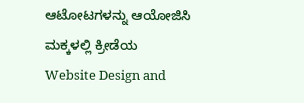ಆಟೋಟಗಳನ್ನು ಆಯೋಜಿಸಿ ಮಕ್ಕಳಲ್ಲಿ ಕ್ರೀಡೆಯ
Website Design and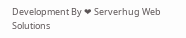Development By ❤ Serverhug Web Solutions